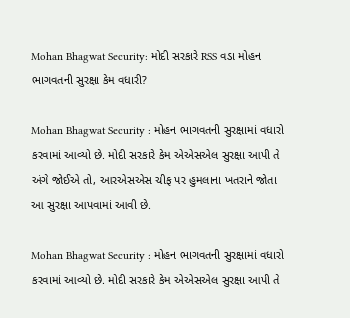Mohan Bhagwat Security: મોદી સરકારે RSS વડા મોહન ભાગવતની સુરક્ષા કેમ વધારી?

Mohan Bhagwat Security : મોહન ભાગવતની સુરક્ષામાં વધારો કરવામાં આવ્યો છે. મોદી સરકારે કેમ એએસએલ સુરક્ષા આપી તે અંગે જોઈએ તો, આરએસએસ ચીફ પર હુમલાના ખતરાને જોતા આ સુરક્ષા આપવામાં આવી છે.

Mohan Bhagwat Security : મોહન ભાગવતની સુરક્ષામાં વધારો કરવામાં આવ્યો છે. મોદી સરકારે કેમ એએસએલ સુરક્ષા આપી તે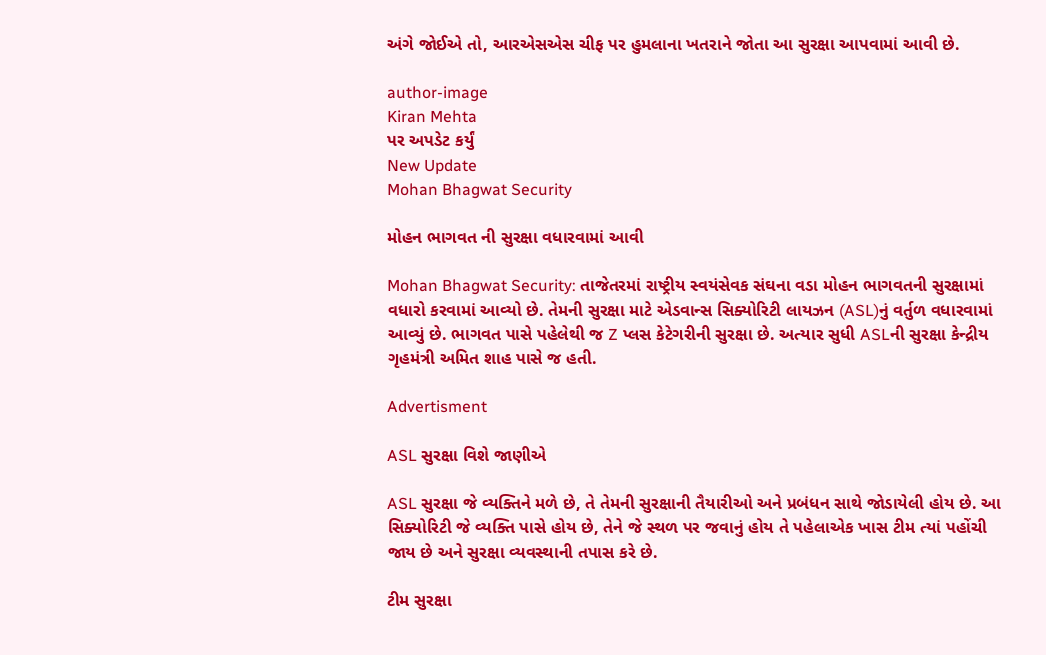અંગે જોઈએ તો, આરએસએસ ચીફ પર હુમલાના ખતરાને જોતા આ સુરક્ષા આપવામાં આવી છે.

author-image
Kiran Mehta
પર અપડેટ કર્યું
New Update
Mohan Bhagwat Security

મોહન ભાગવત ની સુરક્ષા વધારવામાં આવી

Mohan Bhagwat Security: તાજેતરમાં રાષ્ટ્રીય સ્વયંસેવક સંઘના વડા મોહન ભાગવતની સુરક્ષામાં વધારો કરવામાં આવ્યો છે. તેમની સુરક્ષા માટે એડવાન્સ સિક્યોરિટી લાયઝન (ASL)નું વર્તુળ વધારવામાં આવ્યું છે. ભાગવત પાસે પહેલેથી જ Z પ્લસ કેટેગરીની સુરક્ષા છે. અત્યાર સુધી ASLની સુરક્ષા કેન્દ્રીય ગૃહમંત્રી અમિત શાહ પાસે જ હતી.

Advertisment

ASL સુરક્ષા વિશે જાણીએ

ASL સુરક્ષા જે વ્યક્તિને મળે છે, તે તેમની સુરક્ષાની તૈયારીઓ અને પ્રબંધન સાથે જોડાયેલી હોય છે. આ સિક્યોરિટી જે વ્યક્તિ પાસે હોય છે, તેને જે સ્થળ પર જવાનું હોય તે પહેલાએક ખાસ ટીમ ત્યાં પહોંચી જાય છે અને સુરક્ષા વ્યવસ્થાની તપાસ કરે છે.

ટીમ સુરક્ષા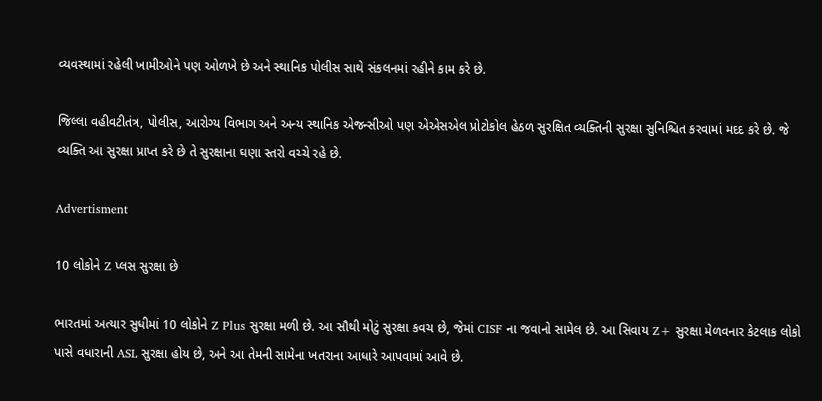વ્યવસ્થામાં રહેલી ખામીઓને પણ ઓળખે છે અને સ્થાનિક પોલીસ સાથે સંકલનમાં રહીને કામ કરે છે.

જિલ્લા વહીવટીતંત્ર, પોલીસ, આરોગ્ય વિભાગ અને અન્ય સ્થાનિક એજન્સીઓ પણ એએસએલ પ્રોટોકોલ હેઠળ સુરક્ષિત વ્યક્તિની સુરક્ષા સુનિશ્ચિત કરવામાં મદદ કરે છે. જે વ્યક્તિ આ સુરક્ષા પ્રાપ્ત કરે છે તે સુરક્ષાના ઘણા સ્તરો વચ્ચે રહે છે.

Advertisment

10 લોકોને Z પ્લસ સુરક્ષા છે

ભારતમાં અત્યાર સુધીમાં 10 લોકોને Z Plus સુરક્ષા મળી છે. આ સૌથી મોટું સુરક્ષા કવચ છે, જેમાં CISF ના જવાનો સામેલ છે. આ સિવાય Z+ સુરક્ષા મેળવનાર કેટલાક લોકો પાસે વધારાની ASL સુરક્ષા હોય છે, અને આ તેમની સામેના ખતરાના આધારે આપવામાં આવે છે.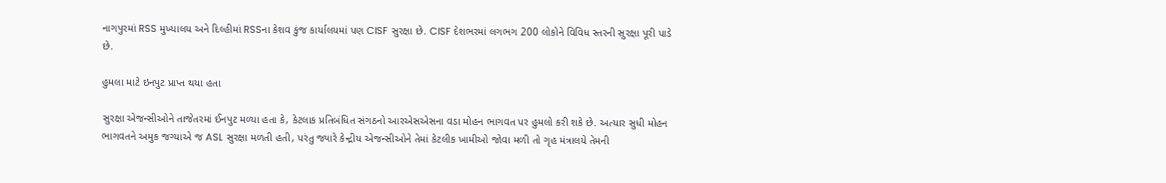નાગપુરમાં RSS મુખ્યાલય અને દિલ્હીમાં RSSના કેશવ કુંજ કાર્યાલયમાં પણ CISF સુરક્ષા છે. CISF દેશભરમાં લગભગ 200 લોકોને વિવિધ સ્તરની સુરક્ષા પૂરી પાડે છે.

હુમલા માટે ઇનપુટ પ્રાપ્ત થયા હતા

સુરક્ષા એજન્સીઓને તાજેતરમાં ઈનપુટ મળ્યા હતા કે, કેટલાક પ્રતિબંધિત સંગઠનો આરએસએસના વડા મોહન ભાગવત પર હુમલો કરી શકે છે. અત્યાર સુધી મોહન ભાગવતને અમુક જગ્યાએ જ ASL સુરક્ષા મળતી હતી, પરંતુ જ્યારે કેન્દ્રીય એજન્સીઓને તેમાં કેટલીક ખામીઓ જોવા મળી તો ગૃહ મંત્રાલયે તેમની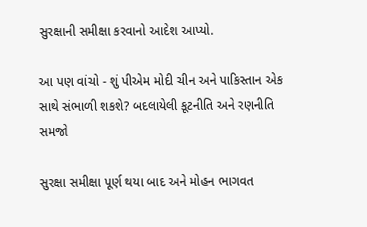સુરક્ષાની સમીક્ષા કરવાનો આદેશ આપ્યો.

આ પણ વાંચો - શું પીએમ મોદી ચીન અને પાકિસ્તાન એક સાથે સંભાળી શકશે? બદલાયેલી કૂટનીતિ અને રણનીતિ સમજો

સુરક્ષા સમીક્ષા પૂર્ણ થયા બાદ અને મોહન ભાગવત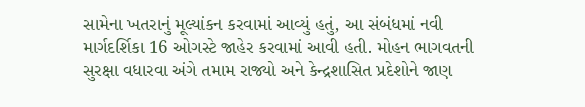સામેના ખતરાનું મૂલ્યાંકન કરવામાં આવ્યું હતું, આ સંબંધમાં નવી માર્ગદર્શિકા 16 ઓગસ્ટે જાહેર કરવામાં આવી હતી. મોહન ભાગવતની સુરક્ષા વધારવા અંગે તમામ રાજ્યો અને કેન્દ્રશાસિત પ્રદેશોને જાણ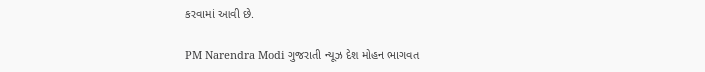કરવામાં આવી છે.

PM Narendra Modi ગુજરાતી ન્યૂઝ દેશ મોહન ભાગવત